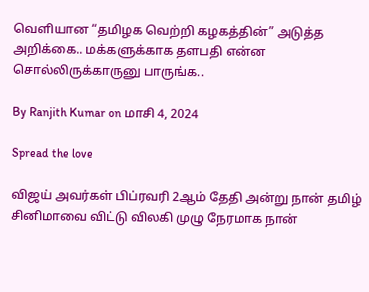வெளியான “தமிழக வெற்றி கழகத்தின்” அடுத்த அறிக்கை.. மக்களுக்காக தளபதி என்ன சொல்லிருக்காருனு பாருங்க..

By Ranjith Kumar on மாசி 4, 2024

Spread the love

விஜய் அவர்கள் பிப்ரவரி 2ஆம் தேதி அன்று நான் தமிழ் சினிமாவை விட்டு விலகி முழு நேரமாக நான்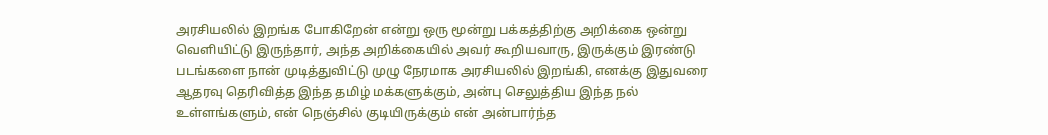அரசியலில் இறங்க போகிறேன் என்று ஒரு மூன்று பக்கத்திற்கு அறிக்கை ஒன்று வெளியிட்டு இருந்தார், அந்த அறிக்கையில் அவர் கூறியவாரு, இருக்கும் இரண்டு படங்களை நான் முடித்துவிட்டு முழு நேரமாக அரசியலில் இறங்கி, எனக்கு இதுவரை ஆதரவு தெரிவித்த இந்த தமிழ் மக்களுக்கும், அன்பு செலுத்திய இந்த நல் உள்ளங்களும், என் நெஞ்சில் குடியிருக்கும் என் அன்பார்ந்த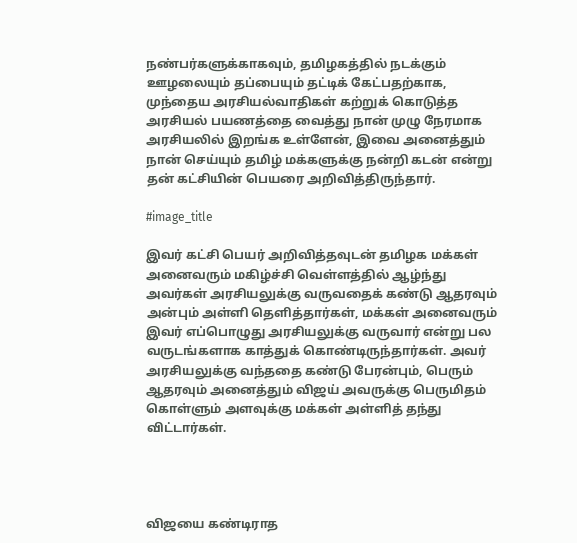நண்பர்களுக்காகவும், தமிழகத்தில் நடக்கும் ஊழலையும் தப்பையும் தட்டிக் கேட்பதற்காக, முந்தைய அரசியல்வாதிகள் கற்றுக் கொடுத்த அரசியல் பயணத்தை வைத்து நான் முழு நேரமாக அரசியலில் இறங்க உள்ளேன், இவை அனைத்தும் நான் செய்யும் தமிழ் மக்களுக்கு நன்றி கடன் என்று தன் கட்சியின் பெயரை அறிவித்திருந்தார்.

#image_title

இவர் கட்சி பெயர் அறிவித்தவுடன் தமிழக மக்கள் அனைவரும் மகிழ்ச்சி வெள்ளத்தில் ஆழ்ந்து அவர்கள் அரசியலுக்கு வருவதைக் கண்டு ஆதரவும் அன்பும் அள்ளி தெளித்தார்கள், மக்கள் அனைவரும் இவர் எப்பொழுது அரசியலுக்கு வருவார் என்று பல வருடங்களாக காத்துக் கொண்டிருந்தார்கள். அவர் அரசியலுக்கு வந்ததை கண்டு பேரன்பும், பெரும் ஆதரவும் அனைத்தும் விஜய் அவருக்கு பெருமிதம் கொள்ளும் அளவுக்கு மக்கள் அள்ளித் தந்து விட்டார்கள்.




விஜயை கண்டிராத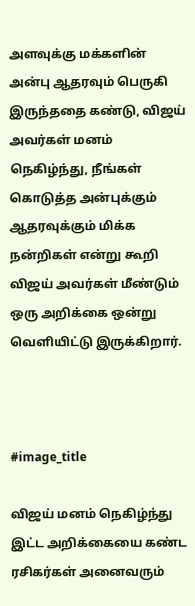அளவுக்கு மக்களின் அன்பு ஆதரவும் பெருகி இருந்ததை கண்டு, விஜய் அவர்கள் மனம் நெகிழ்ந்து, நீங்கள் கொடுத்த அன்புக்கும் ஆதரவுக்கும் மிக்க நன்றிகள் என்று கூறி விஜய் அவர்கள் மீண்டும் ஒரு அறிக்கை ஒன்று வெளியிட்டு இருக்கிறார்.



#image_title

விஜய் மனம் நெகிழ்ந்து இட்ட அறிக்கையை கண்ட ரசிகர்கள் அனைவரும்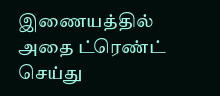இணையத்தில் அதை ட்ரெண்ட் செய்து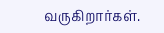வருகிறார்கள்.